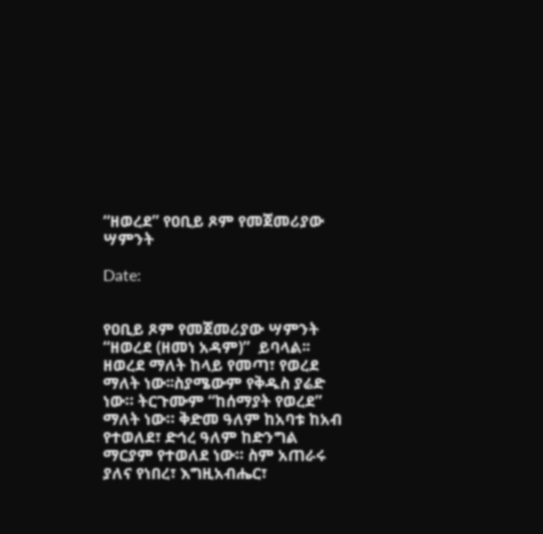“ዘወረደ” የዐቢይ ጾም የመጀመሪያው ሣምንት

Date:


የዐቢይ ጾም የመጀመሪያው ሣምንት “ዘወረደ (ዘመነ አዳም)”  ይባላል፡፡ ዘወረደ ማለት ከላይ የመጣ፣ የወረደ ማለት ነው፡፡ስያሜውም የቅዱስ ያሬድ ነው። ትርጉሙም “ከሰማያት የወረደ” ማለት ነው። ቅድመ ዓለም ከአባቱ ከአብ የተወለደ፣ ድኅረ ዓለም ከድንግል ማርያም የተወለደ ነው። ስም አጠራሩ ያለና የነበረ፣ እግዚአብሔር፣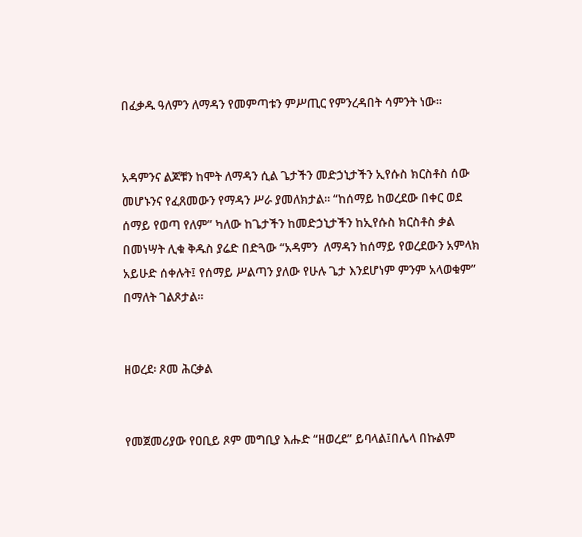በፈቃዱ ዓለምን ለማዳን የመምጣቱን ምሥጢር የምንረዳበት ሳምንት ነው።


አዳምንና ልጆቹን ከሞት ለማዳን ሲል ጌታችን መድኃኒታችን ኢየሱስ ክርስቶስ ሰው መሆኑንና የፈጸመውን የማዳን ሥራ ያመለክታል፡፡ “ከሰማይ ከወረደው በቀር ወደ ሰማይ የወጣ የለም” ካለው ከጌታችን ከመድኃኒታችን ከኢየሱስ ክርስቶስ ቃል በመነሣት ሊቁ ቅዱስ ያሬድ በድጓው “አዳምን  ለማዳን ከሰማይ የወረደውን አምላክ አይሁድ ሰቀሉት፤ የሰማይ ሥልጣን ያለው የሁሉ ጌታ እንደሆነም ምንም አላወቁም” በማለት ገልጾታል፡፡


ዘወረደ፡ ጾመ ሕርቃል


የመጀመሪያው የዐቢይ ጾም መግቢያ እሑድ “ዘወረደ” ይባላል፤በሌላ በኩልም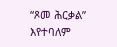“ጾመ ሕርቃል”  እየተባለም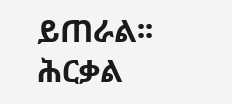ይጠራል፡፡ ሕርቃል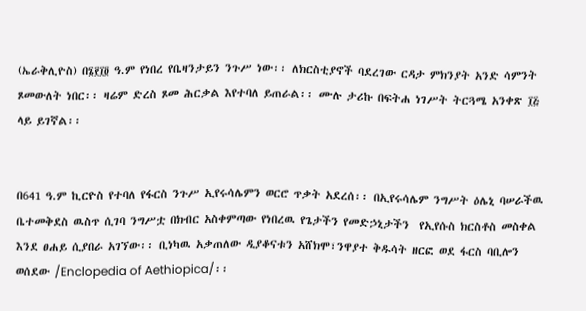(ኤራቅሊዮስ) በ፮፻፲፬ ዓ.ም የነበረ የቤዛንታይን ንጉሥ ነው፡፡ ለክርስቲያኖች ባደረገው ርዳታ ምክንያት አንድ ሳምንት ጾመውለት ነበር፡፡ ዛሬም ድረስ ጾመ ሕርቃል እየተባለ ይጠራል፡፡ ሙሉ ታሪኩ በፍትሐ ነገሥት ትርጓሜ አንቀጽ ፲፭ ላይ ይገኛል፡፡


በ641 ዓ.ም ኪርዮስ የተባለ የፋርስ ንጉሥ ኢየሩሳሌምን ወርሮ ጥቃት አደረሰ፡፡ በኢየሩሳሌም ንግሥት ዕሌኒ ባሠራችዉ ቤተመቅደስ ዉስጥ ሲገባ ንግሥቷ በክብር አስቀምጣው የነበረዉ የጌታችን የመድኃኒታችን  የኢየሱስ ክርስቶስ መስቀል እንደ ፀሐይ ሲያበራ አገኘው፡፡ ቢነካዉ አቃጠለው ዲያቆናቱን አሸክሞ፣ንዋያተ ቅዱሳት ዘርፎ ወደ ፋርስ ባቢሎን ወሰደው /Enclopedia of Aethiopica/፡፡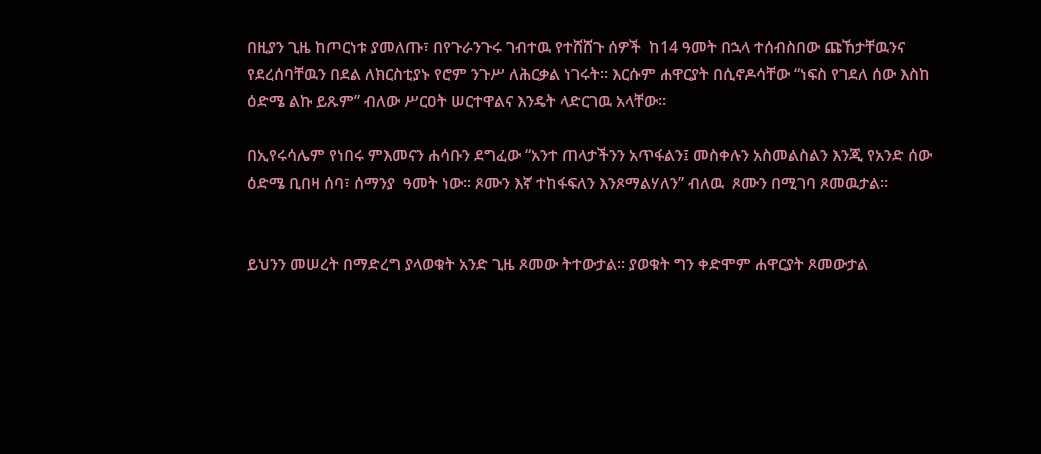በዚያን ጊዜ ከጦርነቱ ያመለጡ፣ በየጉራንጉሩ ገብተዉ የተሸሸጉ ሰዎች  ከ14 ዓመት በኋላ ተሰብስበው ጩኸታቸዉንና የደረሰባቸዉን በደል ለክርስቲያኑ የሮም ንጉሥ ለሕርቃል ነገሩት፡፡ እርሱም ሐዋርያት በሲኖዶሳቸው “ነፍስ የገደለ ሰው እስከ ዕድሜ ልኩ ይጹም” ብለው ሥርዐት ሠርተዋልና እንዴት ላድርገዉ አላቸው፡፡

በኢየሩሳሌም የነበሩ ምእመናን ሐሳቡን ደግፈው “አንተ ጠላታችንን አጥፋልን፤ መስቀሉን አስመልስልን እንጂ የአንድ ሰው ዕድሜ ቢበዛ ሰባ፣ ሰማንያ  ዓመት ነው፡፡ ጾሙን እኛ ተከፋፍለን እንጾማልሃለን” ብለዉ  ጾሙን በሚገባ ጾመዉታል፡፡


ይህንን መሠረት በማድረግ ያላወቁት አንድ ጊዜ ጾመው ትተውታል፡፡ ያወቁት ግን ቀድሞም ሐዋርያት ጾመውታል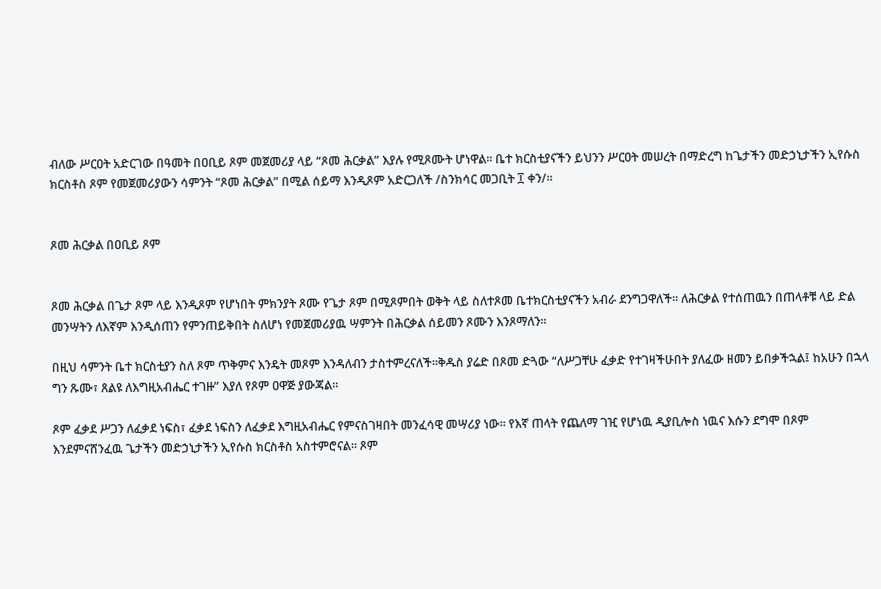ብለው ሥርዐት አድርገው በዓመት በዐቢይ ጾም መጀመሪያ ላይ “ጾመ ሕርቃል” እያሉ የሚጾሙት ሆነዋል፡፡ ቤተ ክርስቲያናችን ይህንን ሥርዐት መሠረት በማድረግ ከጌታችን መድኃኒታችን ኢየሱስ ክርስቶስ ጾም የመጀመሪያውን ሳምንት “ጾመ ሕርቃል” በሚል ሰይማ እንዲጾም አድርጋለች /ስንክሳር መጋቢት ፲ ቀን/፡፡


ጾመ ሕርቃል በዐቢይ ጾም


ጾመ ሕርቃል በጌታ ጾም ላይ እንዲጾም የሆነበት ምክንያት ጾሙ የጌታ ጾም በሚጾምበት ወቅት ላይ ስለተጾመ ቤተክርስቲያናችን አብራ ደንግጋዋለች፡፡ ለሕርቃል የተሰጠዉን በጠላቶቹ ላይ ድል መንሣትን ለእኛም እንዲሰጠን የምንጠይቅበት ስለሆነ የመጀመሪያዉ ሣምንት በሕርቃል ሰይመን ጾሙን እንጾማለን፡፡

በዚህ ሳምንት ቤተ ክርስቲያን ስለ ጾም ጥቅምና እንዴት መጾም እንዳለብን ታስተምረናለች፡፡ቅዱስ ያሬድ በጾመ ድጓው “ለሥጋቸሁ ፈቃድ የተገዛችሁበት ያለፈው ዘመን ይበቃችኋል፤ ከአሁን በኋላ ግን ጹሙ፣ ጸልዩ ለእግዚአብሔር ተገዙ” እያለ የጾም ዐዋጅ ያውጃል።

ጾም ፈቃደ ሥጋን ለፈቃደ ነፍስ፣ ፈቃደ ነፍስን ለፈቃደ እግዚአብሔር የምናስገዛበት መንፈሳዊ መሣሪያ ነው፡፡ የእኛ ጠላት የጨለማ ገዢ የሆነዉ ዲያቢሎስ ነዉና እሱን ደግሞ በጾም እንደምናሸንፈዉ ጌታችን መድኃኒታችን ኢየሱስ ክርስቶስ አስተምሮናል፡፡ ጾም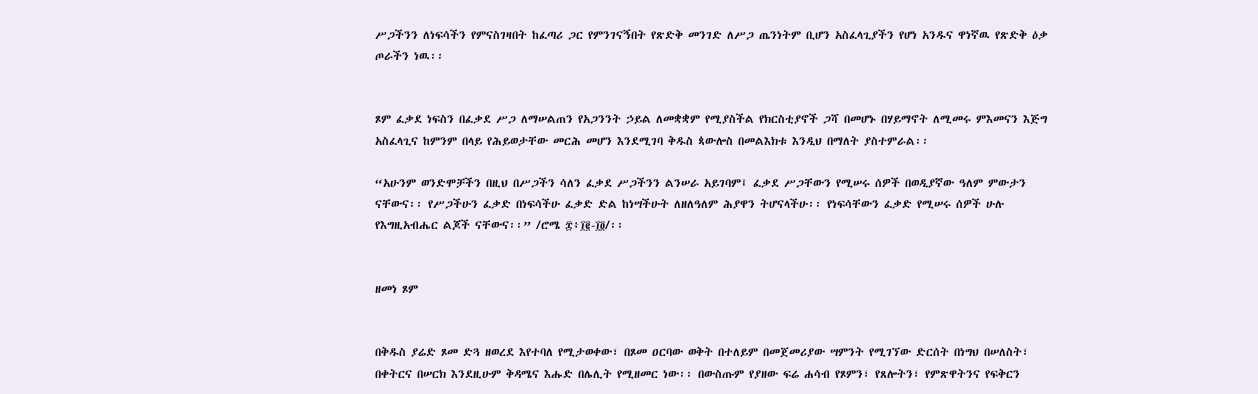ሥጋችንን ለነፍሳችን የምናስገዛበት ከፈጣሪ ጋር የምንገናኝበት የጽድቅ መንገድ ለሥጋ ጤንነትም ቢሆን አስፈላጊያችን የሆነ አንዱና ዋነኛዉ የጽድቅ ዕቃ ጦራችን ነዉ፡፡


ጾም ፈቃደ ነፍስን በፈቃደ ሥጋ ለማሠልጠን የአጋንንት ኃይል ለመቋቋም የሚያስችል የክርስቲያኖች ጋሻ በመሆኑ በሃይማኖት ለሚመሩ ምእመናን እጅግ አስፈላጊና ከምንም በላይ የሕይወታቸው መርሕ መሆን እንደሚገባ ቅዱስ ጳውሎስ በመልእክቱ እንዲህ በማለት ያስተምራል፡፡

“አሁንም ወንድሞቻችን በዚህ በሥጋችን ሳለን ፈቃደ ሥጋችንን ልንሠራ አይገባም፤ ፈቃደ ሥጋቸውን የሚሠሩ ሰዎች በወዲያኛው ዓለም ምውታን ናቸውና፡፡ የሥጋችሁን ፈቃድ በነፍሳችሁ ፈቃድ ድል ከነሣችሁት ለዘለዓለም ሕያዋን ትሆናላችሁ፡፡ የነፍሳቸውን ፈቃድ የሚሠሩ ሰዎች ሁሉ የእግዚአብሔር ልጆች ናቸውና፡፡” /ሮሜ ፰፥፲፪-፲፬/፡፡


ዘመነ ጾም


በቅዱስ ያሬድ ጾመ ድጓ ዘወረደ እየተባለ የሚታወቀው፣ በጾመ ዐርባው ወቅት በተለይም በመጀመሪያው ሣምንት የሚገኘው ድርሰት በነግህ በሠለስት፣ በቀትርና በሠርክ እንደዚሁም ቅዳሜና እሑድ በሌሊት የሚዘመር ነው፡፡ በውስጡም የያዘው ፍሬ ሐሳብ የጾምን፣ የጸሎትን፣ የምጽዋትንና የፍቅርን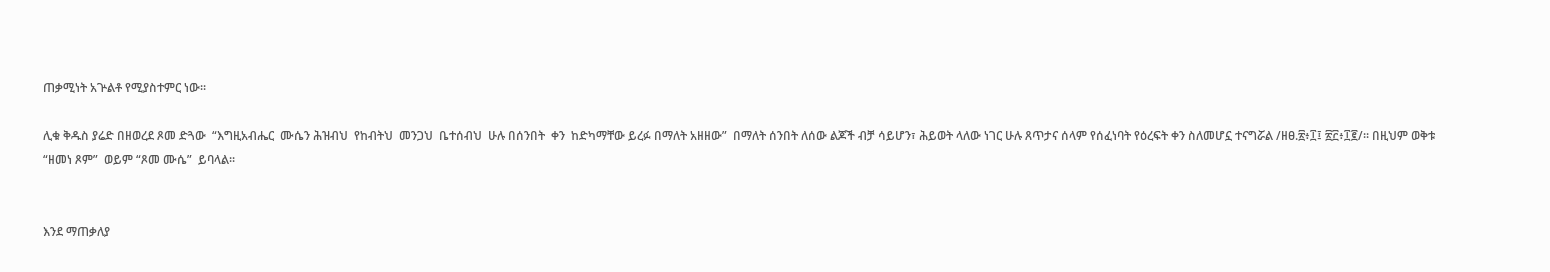ጠቃሚነት አጕልቶ የሚያስተምር ነው፡፡

ሊቁ ቅዱስ ያሬድ በዘወረደ ጾመ ድጓው  “እግዚአብሔር  ሙሴን ሕዝብህ  የከብትህ  መንጋህ  ቤተሰብህ  ሁሉ በሰንበት  ቀን  ከድካማቸው ይረፉ በማለት አዘዘው”  በማለት ሰንበት ለሰው ልጆች ብቻ ሳይሆን፣ ሕይወት ላለው ነገር ሁሉ ጸጥታና ሰላም የሰፈነባት የዕረፍት ቀን ስለመሆኗ ተናግሯል /ዘፀ.፳፥፲፤ ፳፫፥፲፪/፡፡ በዚህም ወቅቱ “ዘመነ ጾም”  ወይም “ጾመ ሙሴ”  ይባላል፡፡


እንደ ማጠቃለያ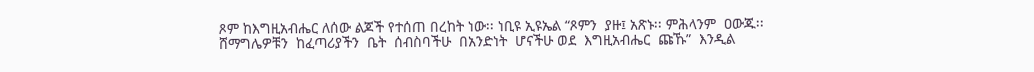ጾም ከእግዚአብሔር ለሰው ልጆች የተሰጠ በረከት ነው፡፡ ነቢዩ ኢዩኤል “ጾምን  ያዙ፤ አጽኑ፡፡ ምሕላንም  ዐውጁ፡፡ ሸማግሌዎቹን  ከፈጣሪያችን  ቤት  ሰብስባችሁ  በአንድነት  ሆናችሁ ወደ  እግዚአብሔር  ጩኹ”  እንዲል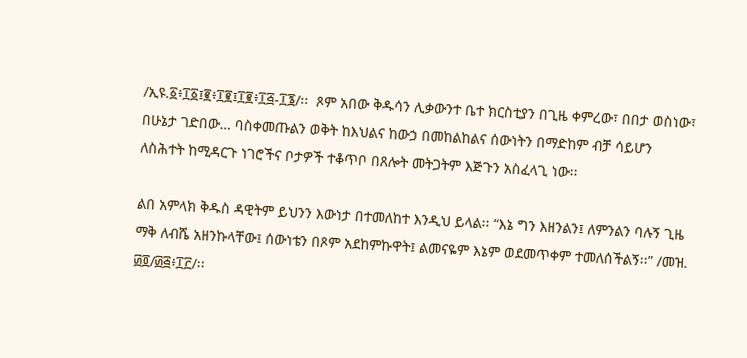/ኢዩ.፩፥፲፩፤፪፥፲፪፤፲፪፥፲፭-፲፮/፡፡  ጾም አበው ቅዱሳን ሊቃውንተ ቤተ ክርስቲያን በጊዜ ቀምረው፣ በበታ ወስነው፣ በሁኔታ ገድበው… ባስቀመጡልን ወቅት ከእህልና ከውኃ በመከልከልና ሰውነትን በማድከም ብቻ ሳይሆን ለስሕተት ከሚዳርጉ ነገሮችና ቦታዎች ተቆጥቦ በጸሎት መትጋትም እጅጉን አስፈላጊ ነው፡፡

ልበ አምላክ ቅዱስ ዳዊትም ይህንን እውነታ በተመለከተ እንዲህ ይላል፡፡ “እኔ ግን እዘንልን፤ ለምንልን ባሉኝ ጊዜ ማቅ ለብሼ አዘንኩላቸው፤ ሰውነቴን በጾም አደከምኩዋት፤ ልመናዬም እኔም ወደመጥቀም ተመለሰችልኝ፡፡” /መዝ. ፴፬/፴፭፥፲፫/፡፡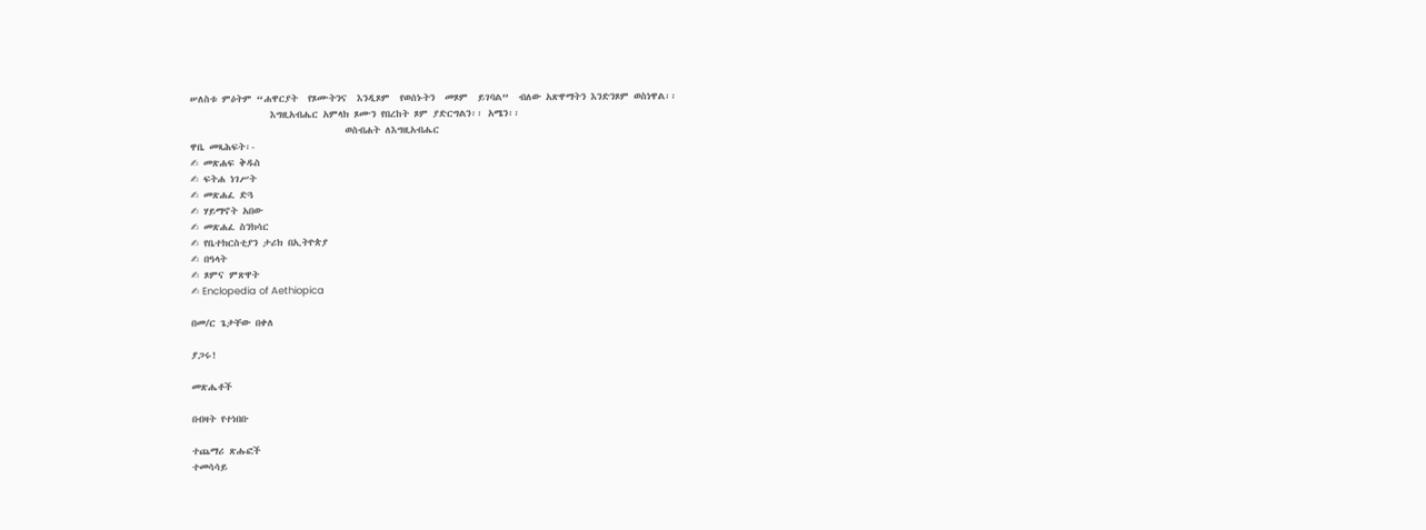ሠለስቱ ምዕትም “ሐዋርያት  የጾሙትንና  እንዲጾም  የወሰኑትን  መጾም  ይገባል”  ብለው አጽዋማትን እንድንጾም ወስነዋል፡፡
                እግዚአብሔር አምላክ ጾሙን የበረከት ጾም ያድርግልን፡፡ አሜን፡፡
                               ወስብሐት ለእግዚአብሔር
ዋቤ መጻሕፍት፡-
✍ መጽሐፍ ቅዱስ
✍ ፍትሐ ነገሥት
✍ መጽሐፈ ድጓ
✍ ሃይማኖት አበው
✍ መጽሐፈ ስንክሳር
✍ የቤተክርስቲያን ታሪክ በኢትዮጵያ
✍ በዓላት
✍ ጾምና ምጽዋት
✍ Enclopedia of Aethiopica

በመ/ር ጌታቸው በቀለ

ያጋሩ!

መጽሔቶች

በብዛት የተነበቡ

ተጨማሪ ጽሑፎች
ተመሳሳይ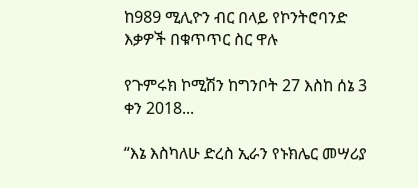ከ989 ሚሊዮን ብር በላይ የኮንትሮባንድ እቃዎች በቁጥጥር ስር ዋሉ

የጉምሩክ ኮሚሽን ከግንቦት 27 እስከ ሰኔ 3 ቀን 2018...

“እኔ እስካለሁ ድረስ ኢራን የኑክሌር መሣሪያ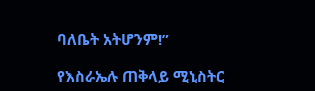ባለቤት አትሆንም!”

የእስራኤሉ ጠቅላይ ሚኒስትር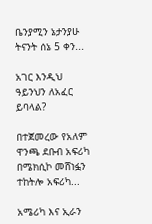ቤንያሚን ኔታንያሁ ትናንት ሰኔ 5 ቀን...

አገር እንዲህ ዓይንህን ለአፈር ይባላል?

በተጀመረው የአለም ዋንጫ ደቡብ አፍሪካ በሜክሲኮ መሸነፏን ተከትሎ አፍሪካ...

አሜሪካ እና ኢራን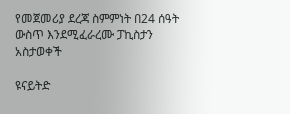የመጀመሪያ ደረጃ ስምምነት በ24 ሰዓት ውስጥ እንደሚፈራረሙ ፓኪስታን አስታወቀች

ዩናይትድ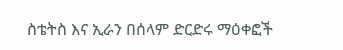ስቴትስ እና ኢራን በሰላም ድርድሩ ማዕቀፎች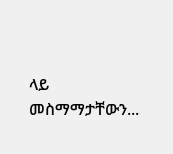ላይ መስማማታቸውን...